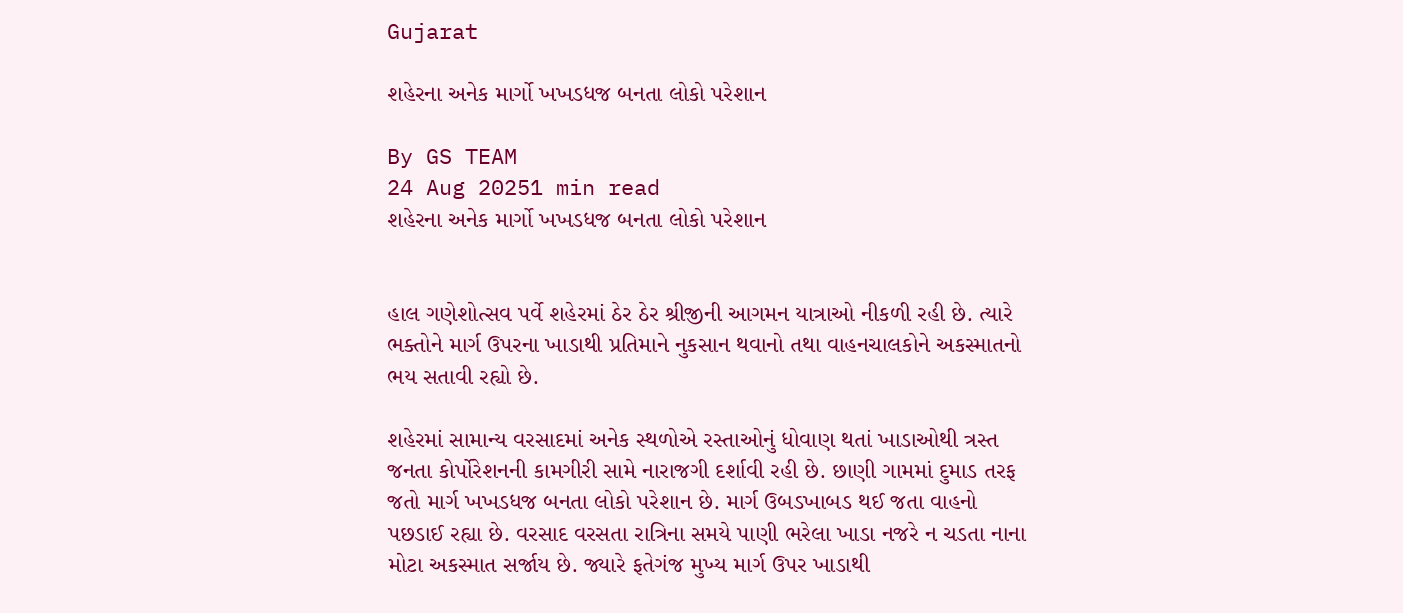Gujarat

શહેરના અનેક માર્ગો ખખડધજ બનતા લોકો પરેશાન

By GS TEAM
24 Aug 20251 min read
શહેરના અનેક માર્ગો ખખડધજ બનતા લોકો પરેશાન


હાલ ગણેશોત્સવ પર્વે શહેરમાં ઠેર ઠેર શ્રીજીની આગમન યાત્રાઓ નીકળી રહી છે. ત્યારે ભક્તોને માર્ગ ઉપરના ખાડાથી પ્રતિમાને નુકસાન થવાનો તથા વાહનચાલકોને અકસ્માતનો ભય સતાવી રહ્યો છે.

શહેરમાં સામાન્ય વરસાદમાં અનેક સ્થળોએ રસ્તાઓનું ધોવાણ થતાં ખાડાઓથી ત્રસ્ત જનતા કોર્પોરેશનની કામગીરી સામે નારાજગી દર્શાવી રહી છે. છાણી ગામમાં દુમાડ તરફ જતો માર્ગ ખખડધજ બનતા લોકો પરેશાન છે. માર્ગ ઉબડખાબડ થઈ જતા વાહનો પછડાઈ રહ્યા છે. વરસાદ વરસતા રાત્રિના સમયે પાણી ભરેલા ખાડા નજરે ન ચડતા નાના મોટા અકસ્માત સર્જાય છે. જ્યારે ફતેગંજ મુખ્ય માર્ગ ઉપર ખાડાથી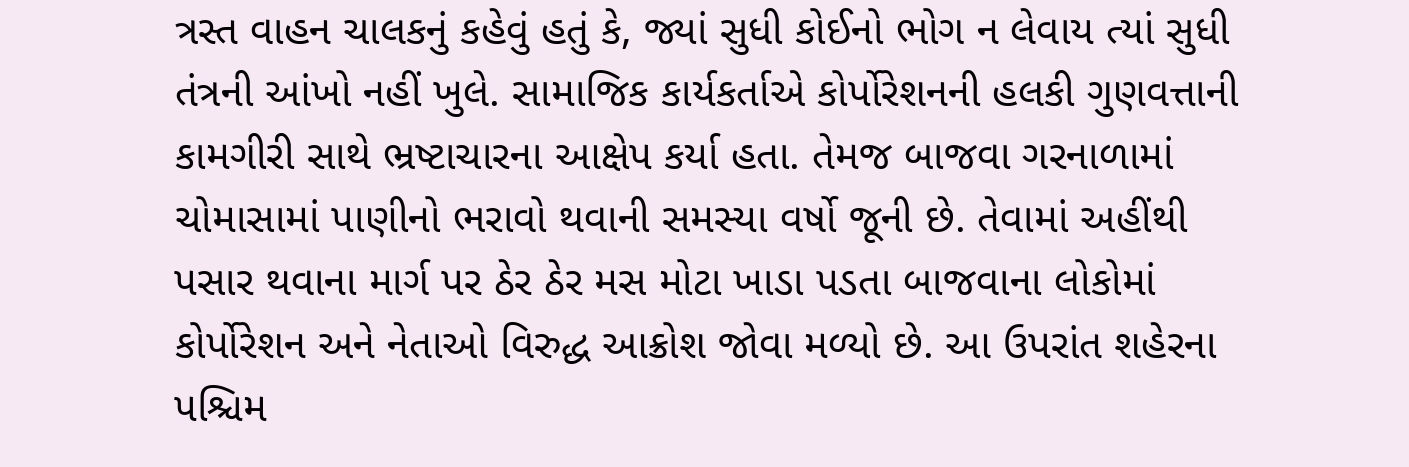ત્રસ્ત વાહન ચાલકનું કહેવું હતું કે, જ્યાં સુધી કોઈનો ભોગ ન લેવાય ત્યાં સુધી તંત્રની આંખો નહીં ખુલે. સામાજિક કાર્યકર્તાએ કોર્પોરેશનની હલકી ગુણવત્તાની કામગીરી સાથે ભ્રષ્ટાચારના આક્ષેપ કર્યા હતા. તેમજ બાજવા ગરનાળામાં ચોમાસામાં પાણીનો ભરાવો થવાની સમસ્યા વર્ષો જૂની છે. તેવામાં અહીંથી પસાર થવાના માર્ગ પર ઠેર ઠેર મસ મોટા ખાડા પડતા બાજવાના લોકોમાં કોર્પોરેશન અને નેતાઓ વિરુદ્ધ આક્રોશ જોવા મળ્યો છે. આ ઉપરાંત શહેરના પશ્ચિમ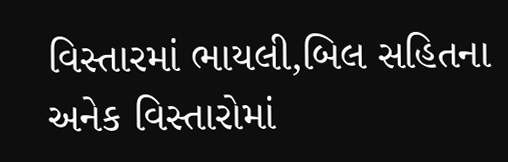વિસ્તારમાં ભાયલી,બિલ સહિતના અનેક વિસ્તારોમાં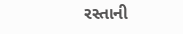રસ્તાની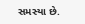સમસ્યા છે.